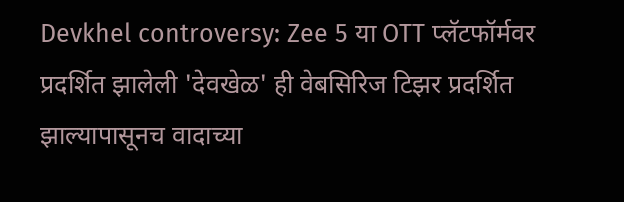Devkhel controversy: Zee 5 या OTT प्लॅटफॉर्मवर प्रदर्शित झालेली 'देवखेळ' ही वेबसिरिज टिझर प्रदर्शित झाल्यापासूनच वादाच्या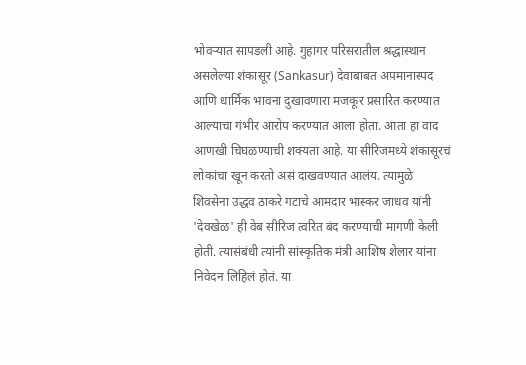भोवऱ्यात सापडली आहे. गुहागर परिसरातील श्रद्धास्थान असलेल्या शंकासूर (Sankasur) देवाबाबत अपमानास्पद आणि धार्मिक भावना दुखावणारा मजकूर प्रसारित करण्यात आल्याचा गंभीर आरोप करण्यात आला होता. आता हा वाद आणखी चिघळण्याची शक्यता आहे. या सीरिजमध्ये शंकासूरचं लोकांचा खून करतो असं दाखवण्यात आलंय. त्यामुळे शिवसेना उद्धव ठाकरे गटाचे आमदार भास्कर जाधव यांनी 'देवखेळ' ही वेब सीरिज त्वरित बंद करण्याची मागणी केली होती. त्यासंबंधी त्यांनी सांस्कृतिक मंत्री आशिष शेलार यांना निवेदन लिहिलं होतं. या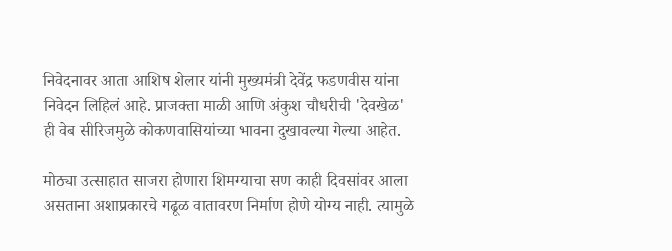निवेदनावर आता आशिष शेलार यांनी मुख्यमंत्री देवेंद्र फडणवीस यांना निवेदन लिहिलं आहे. प्राजक्ता माळी आणि अंकुश चौधरीची 'देवखेळ' ही वेब सीरिजमुळे कोकणवासियांच्या भावना दुखावल्या गेल्या आहेत.

मोठ्या उत्साहात साजरा होणारा शिमग्याचा सण काही दिवसांवर आला असताना अशाप्रकारचे गढूळ वातावरण निर्माण होणे योग्य नाही. त्यामुळे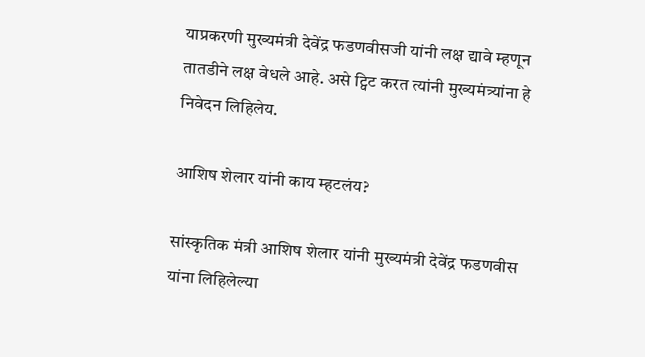याप्रकरणी मुख्यमंत्री देवेंद्र फडणवीसजी यांनी लक्ष द्यावे म्हणून तातडीने लक्ष वेधले आहे. असे ट्विट करत त्यांनी मुख्यमंत्र्यांना हे निवेदन लिहिलेय.

आशिष शेलार यांनी काय म्हटलंय?

सांस्कृतिक मंत्री आशिष शेलार यांनी मुख्यमंत्री देवेंद्र फडणवीस यांना लिहिलेल्या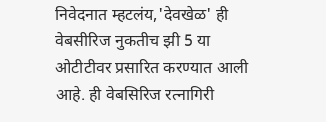निवेदनात म्हटलंय,'देवखेळ' ही वेबसीरिज नुकतीच झी 5 या ओटीटीवर प्रसारित करण्यात आली आहे. ही वेबसिरिज रत्नागिरी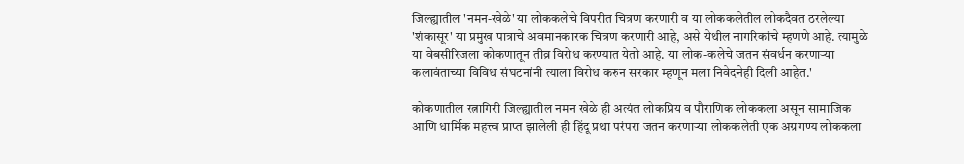जिल्ह्यातील 'नमन-खेळे' या लोककलेचे विपरीत चित्रण करणारी व या लोककलेतील लोकदैवत ठरलेल्या 'शंकासूर' या प्रमुख पात्राचे अवमानकारक चित्रण करणारी आहे, असे येथील नागरिकांचे म्हणणे आहे. त्यामुळे या वेबसीरिजला कोकणातून तीव्र विरोध करण्यात येतो आहे. या लोक-कलेचे जतन संवर्धन करणाऱ्या कलावंताच्या विविध संघटनांनी त्याला विरोध करुन सरकार म्हणून मला निवेदनेही दिली आहेत.'

कोकणातील रत्नागिरी जिल्ह्यातील नमन खेळे ही अत्यंत लोकप्रिय व पौराणिक लोककला असून सामाजिक आणि धार्मिक महत्त्व प्राप्त झालेली ही हिंदू प्रथा परंपरा जतन करणाऱ्या लोककलेती एक अग्रगण्य लोककला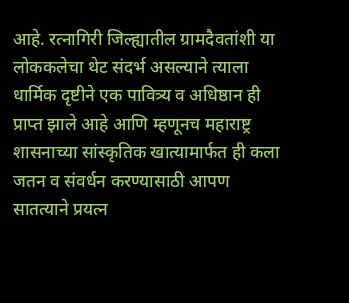आहे. रत्नागिरी जिल्ह्यातील ग्रामदैवतांशी या लोककलेचा थेट संदर्भ असल्याने त्याला धार्मिक दृष्टीने एक पावित्र्य व अधिष्ठान ही प्राप्त झाले आहे आणि म्हणूनच महाराष्ट्र शासनाच्या सांस्कृतिक खात्यामार्फत ही कला जतन व संवर्धन करण्यासाठी आपण सातत्याने प्रयत्न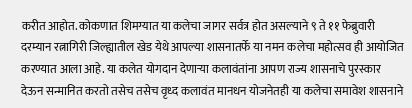करीत आहोत. कोकणात शिमग्यात या कलेचा जागर सर्वत्र होत असल्याने ९ ते ११ फेब्रुवारी दरम्यान रत्नागिरी जिल्ह्यातील खेड येथे आपल्या शासनातर्फे या नमन कलेचा महोत्सव ही आयोजित करण्यात आला आहे. या कलेत योगदान देणाऱ्या कलावंतांना आपण राज्य शासनाचे पुरस्कार देऊन सन्मानित करतो तसेच तसेच वृध्द कलावंत मानधन योजनेतही या कलेचा समावेश शासनाने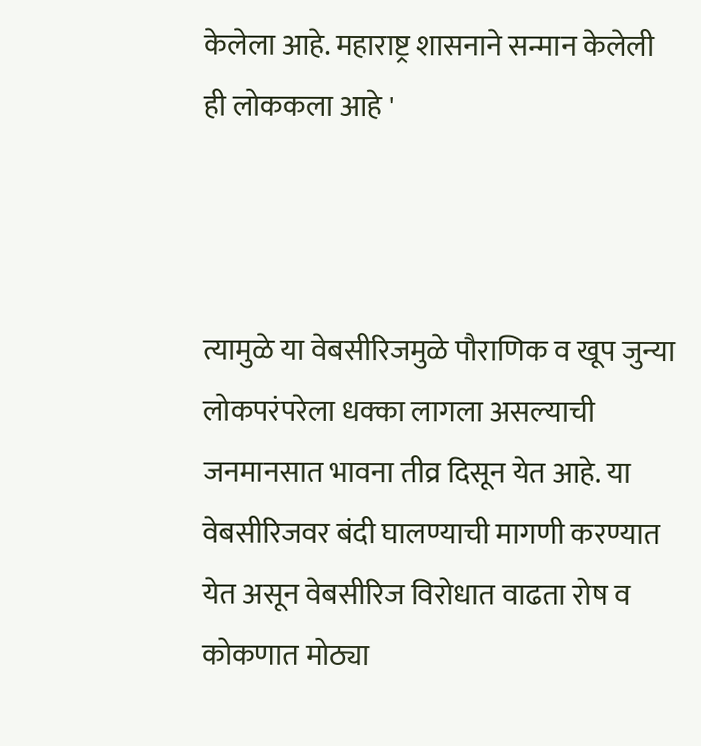केलेला आहे. महाराष्ट्र शासनाने सन्मान केलेली ही लोककला आहे '



त्यामुळे या वेबसीरिजमुळे पौराणिक व खूप जुन्या लोकपरंपरेला धक्का लागला असल्याची जनमानसात भावना तीव्र दिसून येत आहे. या वेबसीरिजवर बंदी घालण्याची मागणी करण्यात येत असून वेबसीरिज विरोधात वाढता रोष व कोकणात मोठ्या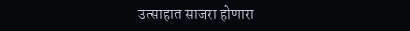उत्साहात साजरा होणारा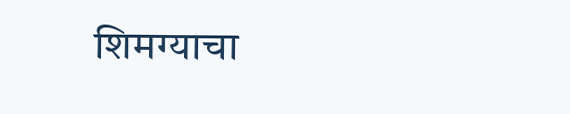शिमग्याचा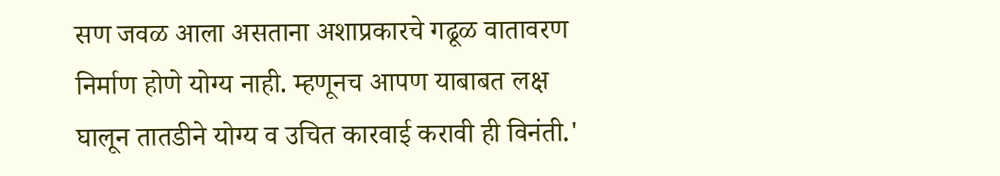सण जवळ आला असताना अशाप्रकारचे गढूळ वातावरण निर्माण होणे योग्य नाही. म्हणूनच आपण याबाबत लक्ष घालून तातडीने योग्य व उचित कारवाई करावी ही विनंती.'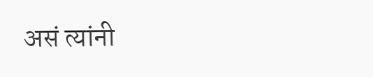असं त्यांनी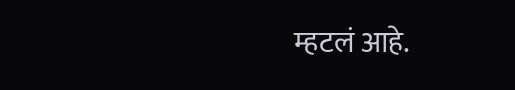म्हटलं आहे.